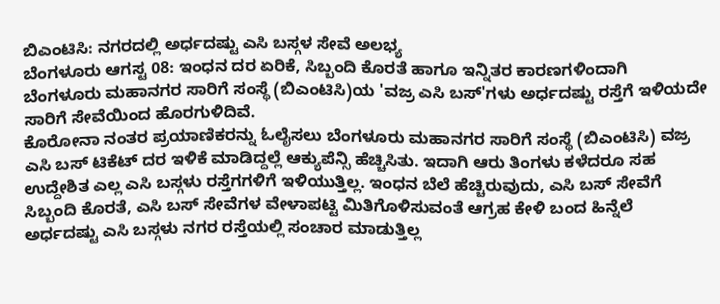ಬಿಎಂಟಿಸಿ: ನಗರದಲ್ಲಿ ಅರ್ಧದಷ್ಟು ಎಸಿ ಬಸ್ಗಳ ಸೇವೆ ಅಲಭ್ಯ
ಬೆಂಗಳೂರು ಆಗಸ್ಟ 08: ಇಂಧನ ದರ ಏರಿಕೆ, ಸಿಬ್ಬಂದಿ ಕೊರತೆ ಹಾಗೂ ಇನ್ನಿತರ ಕಾರಣಗಳಿಂದಾಗಿ ಬೆಂಗಳೂರು ಮಹಾನಗರ ಸಾರಿಗೆ ಸಂಸ್ಥೆ (ಬಿಎಂಟಿಸಿ)ಯ 'ವಜ್ರ ಎಸಿ ಬಸ್'ಗಳು ಅರ್ಧದಷ್ಟು ರಸ್ತೆಗೆ ಇಳಿಯದೇ ಸಾರಿಗೆ ಸೇವೆಯಿಂದ ಹೊರಗುಳಿದಿವೆ.
ಕೊರೋನಾ ನಂತರ ಪ್ರಯಾಣಿಕರನ್ನು ಓಲೈಸಲು ಬೆಂಗಳೂರು ಮಹಾನಗರ ಸಾರಿಗೆ ಸಂಸ್ಥೆ (ಬಿಎಂಟಿಸಿ) ವಜ್ರ ಎಸಿ ಬಸ್ ಟಿಕೆಟ್ ದರ ಇಳಿಕೆ ಮಾಡಿದ್ದಲ್ಲೆ ಆಕ್ಯುಪೆನ್ಸಿ ಹೆಚ್ಚಿಸಿತು. ಇದಾಗಿ ಆರು ತಿಂಗಳು ಕಳೆದರೂ ಸಹ ಉದ್ದೇಶಿತ ಎಲ್ಲ ಎಸಿ ಬಸ್ಗಳು ರಸ್ತೆಗಗಳಿಗೆ ಇಳಿಯುತ್ತಿಲ್ಲ. ಇಂಧನ ಬೆಲೆ ಹೆಚ್ಚಿರುವುದು, ಎಸಿ ಬಸ್ ಸೇವೆಗೆ ಸಿಬ್ಬಂದಿ ಕೊರತೆ, ಎಸಿ ಬಸ್ ಸೇವೆಗಳ ವೇಳಾಪಟ್ಟಿ ಮಿತಿಗೊಳಿಸುವಂತೆ ಆಗ್ರಹ ಕೇಳಿ ಬಂದ ಹಿನ್ನೆಲೆ ಅರ್ಧದಷ್ಟು ಎಸಿ ಬಸ್ಗಳು ನಗರ ರಸ್ತೆಯಲ್ಲಿ ಸಂಚಾರ ಮಾಡುತ್ತಿಲ್ಲ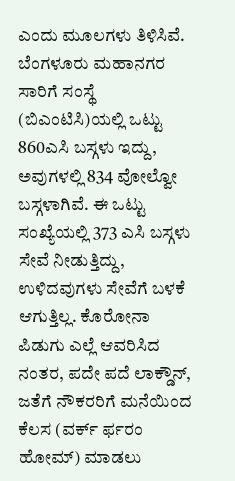ಎಂದು ಮೂಲಗಳು ತಿಳಿಸಿವೆ.
ಬೆಂಗಳೂರು ಮಹಾನಗರ ಸಾರಿಗೆ ಸಂಸ್ಥೆ (ಬಿಎಂಟಿಸಿ)ಯಲ್ಲಿ ಒಟ್ಟು 860ಎಸಿ ಬಸ್ಗಳು ಇದ್ದು, ಅವುಗಳಲ್ಲಿ 834 ವೋಲ್ವೋ ಬಸ್ಗಳಾಗಿವೆ. ಈ ಒಟ್ಟು ಸಂಖ್ಯೆಯಲ್ಲಿ 373 ಎಸಿ ಬಸ್ಗಳು ಸೇವೆ ನೀಡುತ್ತಿದ್ದು, ಉಳಿದವುಗಳು ಸೇವೆಗೆ ಬಳಕೆ ಆಗುತ್ತಿಲ್ಲ. ಕೊರೋನಾ ಪಿಡುಗು ಎಲ್ಲೆ ಆವರಿಸಿದ ನಂತರ, ಪದೇ ಪದೆ ಲಾಕ್ಡೌನ್, ಜತೆಗೆ ನೌಕರರಿಗೆ ಮನೆಯಿಂದ ಕೆಲಸ (ವರ್ಕ್ ರ್ಫರಂ ಹೋಮ್) ಮಾಡಲು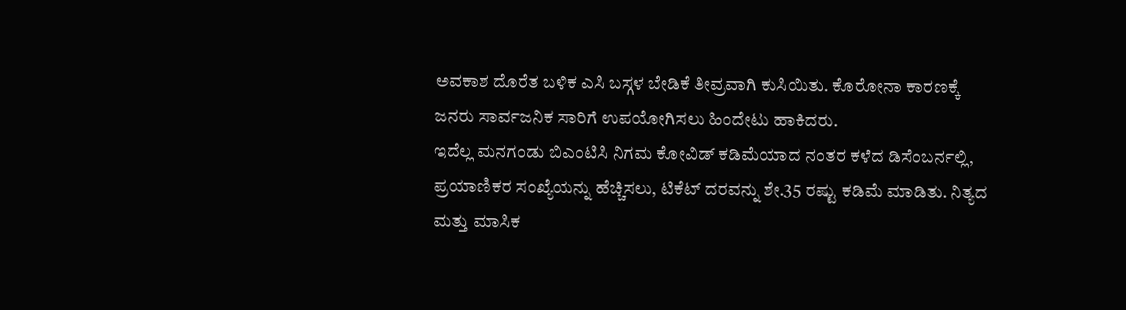ಅವಕಾಶ ದೊರೆತ ಬಳಿಕ ಎಸಿ ಬಸ್ಗಳ ಬೇಡಿಕೆ ತೀವ್ರವಾಗಿ ಕುಸಿಯಿತು. ಕೊರೋನಾ ಕಾರಣಕ್ಕೆ ಜನರು ಸಾರ್ವಜನಿಕ ಸಾರಿಗೆ ಉಪಯೋಗಿಸಲು ಹಿಂದೇಟು ಹಾಕಿದರು.
ಇದೆಲ್ಲ ಮನಗಂಡು ಬಿಎಂಟಿಸಿ ನಿಗಮ ಕೋವಿಡ್ ಕಡಿಮೆಯಾದ ನಂತರ ಕಳೆದ ಡಿಸೆಂಬರ್ನಲ್ಲಿ, ಪ್ರಯಾಣಿಕರ ಸಂಖ್ಯೆಯನ್ನು ಹೆಚ್ಚಿಸಲು, ಟಿಕೆಟ್ ದರವನ್ನು ಶೇ.35 ರಷ್ಟು ಕಡಿಮೆ ಮಾಡಿತು. ನಿತ್ಯದ ಮತ್ತು ಮಾಸಿಕ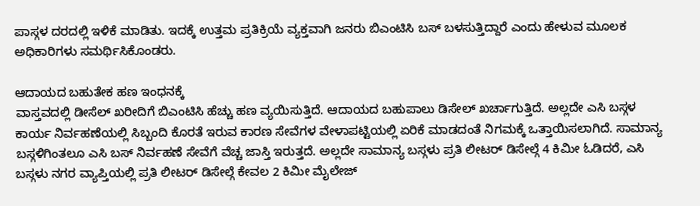ಪಾಸ್ಗಳ ದರದಲ್ಲಿ ಇಳಿಕೆ ಮಾಡಿತು. ಇದಕ್ಕೆ ಉತ್ತಮ ಪ್ರತಿಕ್ರಿಯೆ ವ್ಯಕ್ತವಾಗಿ ಜನರು ಬಿಎಂಟಿಸಿ ಬಸ್ ಬಳಸುತ್ತಿದ್ದಾರೆ ಎಂದು ಹೇಳುವ ಮೂಲಕ ಅಧಿಕಾರಿಗಳು ಸಮರ್ಥಿಸಿಕೊಂಡರು.

ಆದಾಯದ ಬಹುತೇಕ ಹಣ ಇಂಧನಕ್ಕೆ
ವಾಸ್ತವದಲ್ಲಿ ಡೀಸೆಲ್ ಖರೀದಿಗೆ ಬಿಎಂಟಿಸಿ ಹೆಚ್ಚು ಹಣ ವ್ಯಯಿಸುತ್ತಿದೆ. ಆದಾಯದ ಬಹುಪಾಲು ಡಿಸೇಲ್ ಖರ್ಚಾಗುತ್ತಿದೆ. ಅಲ್ಲದೇ ಎಸಿ ಬಸ್ಗಳ ಕಾರ್ಯ ನಿರ್ವಹಣೆಯಲ್ಲಿ ಸಿಬ್ಬಂದಿ ಕೊರತೆ ಇರುವ ಕಾರಣ ಸೇವೆಗಳ ವೇಳಾಪಟ್ಟಿಯಲ್ಲಿ ಏರಿಕೆ ಮಾಡದಂತೆ ನಿಗಮಕ್ಕೆ ಒತ್ತಾಯಿಸಲಾಗಿದೆ. ಸಾಮಾನ್ಯ ಬಸ್ಗಳಿಗಿಂತಲೂ ಎಸಿ ಬಸ್ ನಿರ್ವಹಣೆ ಸೇವೆಗೆ ವೆಚ್ಚ ಜಾಸ್ತಿ ಇರುತ್ತದೆ. ಅಲ್ಲದೇ ಸಾಮಾನ್ಯ ಬಸ್ಗಳು ಪ್ರತಿ ಲೀಟರ್ ಡಿಸೇಲ್ಗೆ 4 ಕಿಮೀ ಓಡಿದರೆ, ಎಸಿ ಬಸ್ಗಳು ನಗರ ವ್ಯಾಪ್ತಿಯಲ್ಲಿ ಪ್ರತಿ ಲೀಟರ್ ಡಿಸೇಲ್ಗೆ ಕೇವಲ 2 ಕಿಮೀ ಮೈಲೇಜ್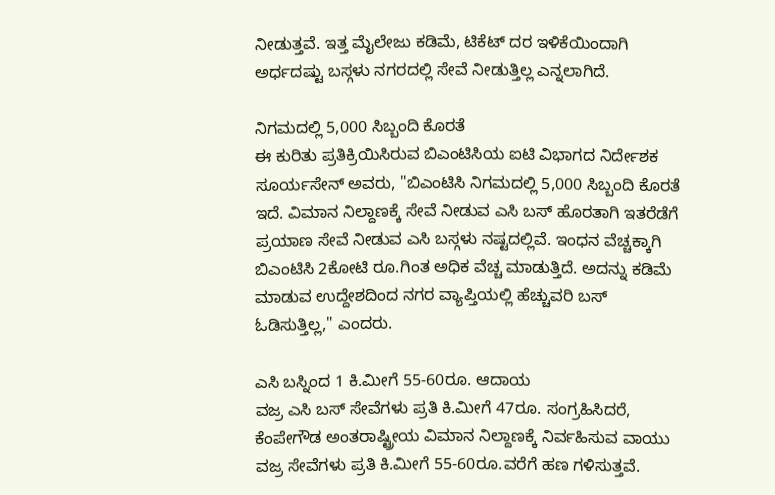ನೀಡುತ್ತವೆ. ಇತ್ತ ಮೈಲೇಜು ಕಡಿಮೆ, ಟಿಕೆಟ್ ದರ ಇಳಿಕೆಯಿಂದಾಗಿ ಅರ್ಧದಷ್ಟು ಬಸ್ಗಳು ನಗರದಲ್ಲಿ ಸೇವೆ ನೀಡುತ್ತಿಲ್ಲ ಎನ್ನಲಾಗಿದೆ.

ನಿಗಮದಲ್ಲಿ 5,000 ಸಿಬ್ಬಂದಿ ಕೊರತೆ
ಈ ಕುರಿತು ಪ್ರತಿಕ್ರಿಯಿಸಿರುವ ಬಿಎಂಟಿಸಿಯ ಐಟಿ ವಿಭಾಗದ ನಿರ್ದೇಶಕ ಸೂರ್ಯಸೇನ್ ಅವರು, "ಬಿಎಂಟಿಸಿ ನಿಗಮದಲ್ಲಿ 5,000 ಸಿಬ್ಬಂದಿ ಕೊರತೆ ಇದೆ. ವಿಮಾನ ನಿಲ್ದಾಣಕ್ಕೆ ಸೇವೆ ನೀಡುವ ಎಸಿ ಬಸ್ ಹೊರತಾಗಿ ಇತರೆಡೆಗೆ ಪ್ರಯಾಣ ಸೇವೆ ನೀಡುವ ಎಸಿ ಬಸ್ಗಳು ನಷ್ಟದಲ್ಲಿವೆ. ಇಂಧನ ವೆಚ್ಚಕ್ಕಾಗಿ ಬಿಎಂಟಿಸಿ 2ಕೋಟಿ ರೂ.ಗಿಂತ ಅಧಿಕ ವೆಚ್ಚ ಮಾಡುತ್ತಿದೆ. ಅದನ್ನು ಕಡಿಮೆ ಮಾಡುವ ಉದ್ದೇಶದಿಂದ ನಗರ ವ್ಯಾಪ್ತಿಯಲ್ಲಿ ಹೆಚ್ಚುವರಿ ಬಸ್ ಓಡಿಸುತ್ತಿಲ್ಲ," ಎಂದರು.

ಎಸಿ ಬಸ್ನಿಂದ 1 ಕಿ.ಮೀಗೆ 55-60ರೂ. ಆದಾಯ
ವಜ್ರ ಎಸಿ ಬಸ್ ಸೇವೆಗಳು ಪ್ರತಿ ಕಿ.ಮೀಗೆ 47ರೂ. ಸಂಗ್ರಹಿಸಿದರೆ, ಕೆಂಪೇಗೌಡ ಅಂತರಾಷ್ಟ್ರೀಯ ವಿಮಾನ ನಿಲ್ದಾಣಕ್ಕೆ ನಿರ್ವಹಿಸುವ ವಾಯು ವಜ್ರ ಸೇವೆಗಳು ಪ್ರತಿ ಕಿ.ಮೀಗೆ 55-60ರೂ.ವರೆಗೆ ಹಣ ಗಳಿಸುತ್ತವೆ.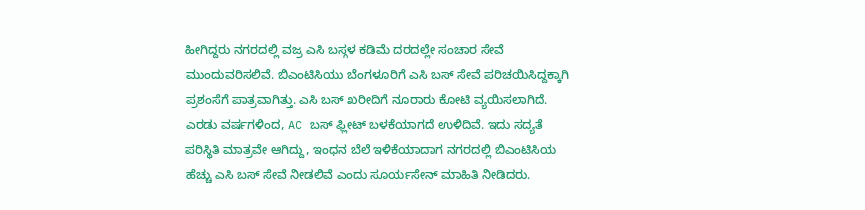ಹೀಗಿದ್ದರು ನಗರದಲ್ಲಿ ವಜ್ರ ಎಸಿ ಬಸ್ಗಳ ಕಡಿಮೆ ದರದಲ್ಲೇ ಸಂಚಾರ ಸೇವೆ ಮುಂದುವರಿಸಲಿವೆ. ಬಿಎಂಟಿಸಿಯು ಬೆಂಗಳೂರಿಗೆ ಎಸಿ ಬಸ್ ಸೇವೆ ಪರಿಚಯಿಸಿದ್ದಕ್ಕಾಗಿ ಪ್ರಶಂಸೆಗೆ ಪಾತ್ರವಾಗಿತ್ತು. ಎಸಿ ಬಸ್ ಖರೀದಿಗೆ ನೂರಾರು ಕೋಟಿ ವ್ಯಯಿಸಲಾಗಿದೆ. ಎರಡು ವರ್ಷಗಳಿಂದ, AC ಬಸ್ ಫ್ಲೀಟ್ ಬಳಕೆಯಾಗದೆ ಉಳಿದಿವೆ. ಇದು ಸದ್ಯತೆ ಪರಿಸ್ಥಿತಿ ಮಾತ್ರವೇ ಆಗಿದ್ದು, ಇಂಧನ ಬೆಲೆ ಇಳಿಕೆಯಾದಾಗ ನಗರದಲ್ಲಿ ಬಿಎಂಟಿಸಿಯ ಹೆಚ್ಚು ಎಸಿ ಬಸ್ ಸೇವೆ ನೀಡಲಿವೆ ಎಂದು ಸೂರ್ಯಸೇನ್ ಮಾಹಿತಿ ನೀಡಿದರು.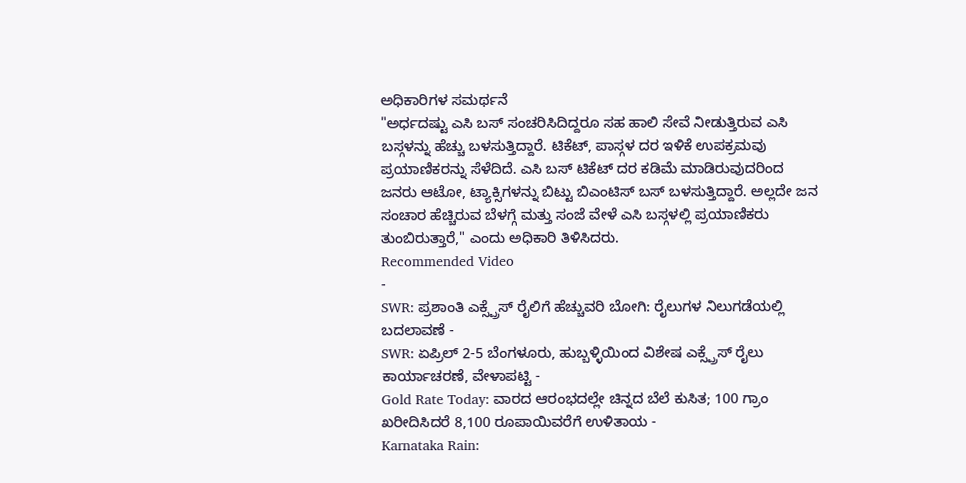ಅಧಿಕಾರಿಗಳ ಸಮರ್ಥನೆ
"ಅರ್ಧದಷ್ಟು ಎಸಿ ಬಸ್ ಸಂಚರಿಸಿದಿದ್ದರೂ ಸಹ ಹಾಲಿ ಸೇವೆ ನೀಡುತ್ತಿರುವ ಎಸಿ ಬಸ್ಗಳನ್ನು ಹೆಚ್ಚು ಬಳಸುತ್ತಿದ್ದಾರೆ. ಟಿಕೆಟ್, ಪಾಸ್ಗಳ ದರ ಇಳಿಕೆ ಉಪಕ್ರಮವು ಪ್ರಯಾಣಿಕರನ್ನು ಸೆಳೆದಿದೆ. ಎಸಿ ಬಸ್ ಟಿಕೆಟ್ ದರ ಕಡಿಮೆ ಮಾಡಿರುವುದರಿಂದ ಜನರು ಆಟೋ, ಟ್ಯಾಕ್ಸಿಗಳನ್ನು ಬಿಟ್ಟು ಬಿಎಂಟಿಸ್ ಬಸ್ ಬಳಸುತ್ತಿದ್ದಾರೆ. ಅಲ್ಲದೇ ಜನ ಸಂಚಾರ ಹೆಚ್ಚಿರುವ ಬೆಳಗ್ಗೆ ಮತ್ತು ಸಂಜೆ ವೇಳೆ ಎಸಿ ಬಸ್ಗಳಲ್ಲಿ ಪ್ರಯಾಣಿಕರು ತುಂಬಿರುತ್ತಾರೆ," ಎಂದು ಅಧಿಕಾರಿ ತಿಳಿಸಿದರು.
Recommended Video
-
SWR: ಪ್ರಶಾಂತಿ ಎಕ್ಸ್ಪ್ರೆಸ್ ರೈಲಿಗೆ ಹೆಚ್ಚುವರಿ ಬೋಗಿ: ರೈಲುಗಳ ನಿಲುಗಡೆಯಲ್ಲಿ ಬದಲಾವಣೆ -
SWR: ಏಪ್ರಿಲ್ 2-5 ಬೆಂಗಳೂರು, ಹುಬ್ಬಳ್ಳಿಯಿಂದ ವಿಶೇಷ ಎಕ್ಸ್ಪ್ರೆಸ್ ರೈಲು ಕಾರ್ಯಾಚರಣೆ, ವೇಳಾಪಟ್ಟಿ -
Gold Rate Today: ವಾರದ ಆರಂಭದಲ್ಲೇ ಚಿನ್ನದ ಬೆಲೆ ಕುಸಿತ; 100 ಗ್ರಾಂ ಖರೀದಿಸಿದರೆ 8,100 ರೂಪಾಯಿವರೆಗೆ ಉಳಿತಾಯ -
Karnataka Rain: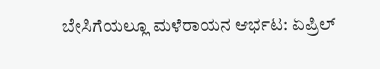ಬೇಸಿಗೆಯಲ್ಲೂ ಮಳೆರಾಯನ ಆರ್ಭಟ: ಏಪ್ರಿಲ್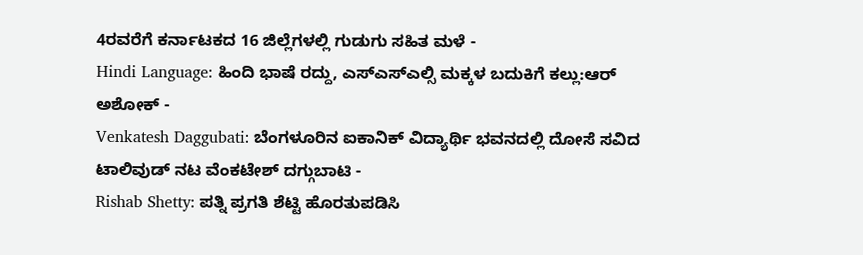4ರವರೆಗೆ ಕರ್ನಾಟಕದ 16 ಜಿಲ್ಲೆಗಳಲ್ಲಿ ಗುಡುಗು ಸಹಿತ ಮಳೆ -
Hindi Language: ಹಿಂದಿ ಭಾಷೆ ರದ್ದು, ಎಸ್ಎಸ್ಎಲ್ಸಿ ಮಕ್ಕಳ ಬದುಕಿಗೆ ಕಲ್ಲು:ಆರ್ ಅಶೋಕ್ -
Venkatesh Daggubati: ಬೆಂಗಳೂರಿನ ಐಕಾನಿಕ್ ವಿದ್ಯಾರ್ಥಿ ಭವನದಲ್ಲಿ ದೋಸೆ ಸವಿದ ಟಾಲಿವುಡ್ ನಟ ವೆಂಕಟೇಶ್ ದಗ್ಗುಬಾಟಿ -
Rishab Shetty: ಪತ್ನಿ ಪ್ರಗತಿ ಶೆಟ್ಟಿ ಹೊರತುಪಡಿಸಿ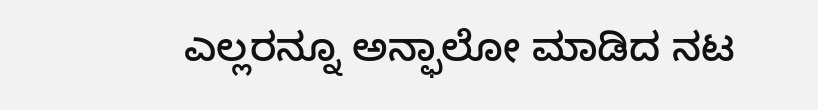ಎಲ್ಲರನ್ನೂ ಅನ್ಫಾಲೋ ಮಾಡಿದ ನಟ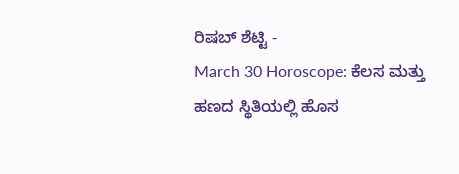ರಿಷಬ್ ಶೆಟ್ಟಿ -
March 30 Horoscope: ಕೆಲಸ ಮತ್ತು ಹಣದ ಸ್ಥಿತಿಯಲ್ಲಿ ಹೊಸ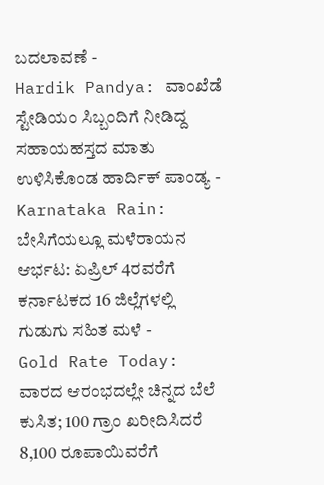ಬದಲಾವಣೆ -
Hardik Pandya: ವಾಂಖೆಡೆ ಸ್ಟೇಡಿಯಂ ಸಿಬ್ಬಂದಿಗೆ ನೀಡಿದ್ದ ಸಹಾಯಹಸ್ತದ ಮಾತು ಉಳಿಸಿಕೊಂಡ ಹಾರ್ದಿಕ್ ಪಾಂಡ್ಯ -
Karnataka Rain: ಬೇಸಿಗೆಯಲ್ಲೂ ಮಳೆರಾಯನ ಆರ್ಭಟ: ಏಪ್ರಿಲ್ 4ರವರೆಗೆ ಕರ್ನಾಟಕದ 16 ಜಿಲ್ಲೆಗಳಲ್ಲಿ ಗುಡುಗು ಸಹಿತ ಮಳೆ -
Gold Rate Today: ವಾರದ ಆರಂಭದಲ್ಲೇ ಚಿನ್ನದ ಬೆಲೆ ಕುಸಿತ; 100 ಗ್ರಾಂ ಖರೀದಿಸಿದರೆ 8,100 ರೂಪಾಯಿವರೆಗೆ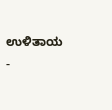ಉಳಿತಾಯ -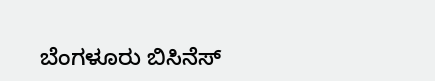ಬೆಂಗಳೂರು ಬಿಸಿನೆಸ್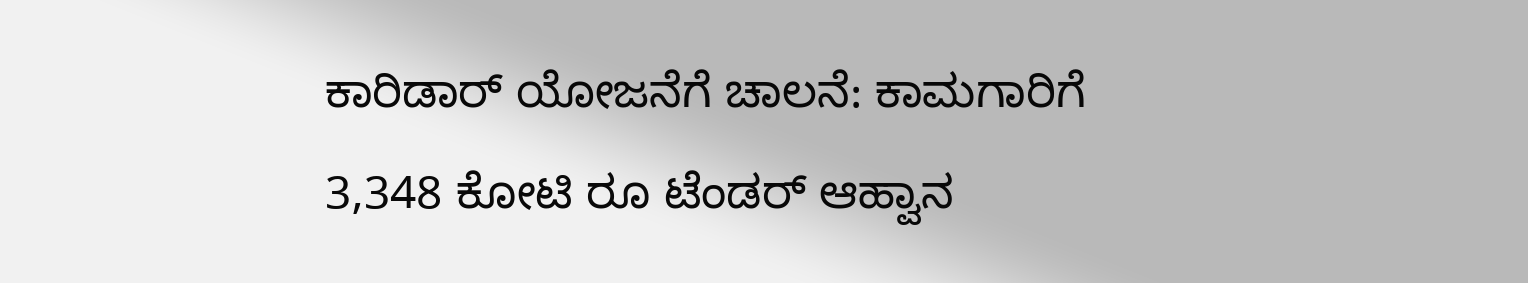ಕಾರಿಡಾರ್ ಯೋಜನೆಗೆ ಚಾಲನೆ: ಕಾಮಗಾರಿಗೆ 3,348 ಕೋಟಿ ರೂ ಟೆಂಡರ್ ಆಹ್ವಾನ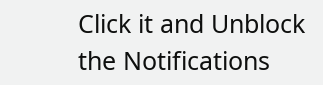Click it and Unblock the Notifications